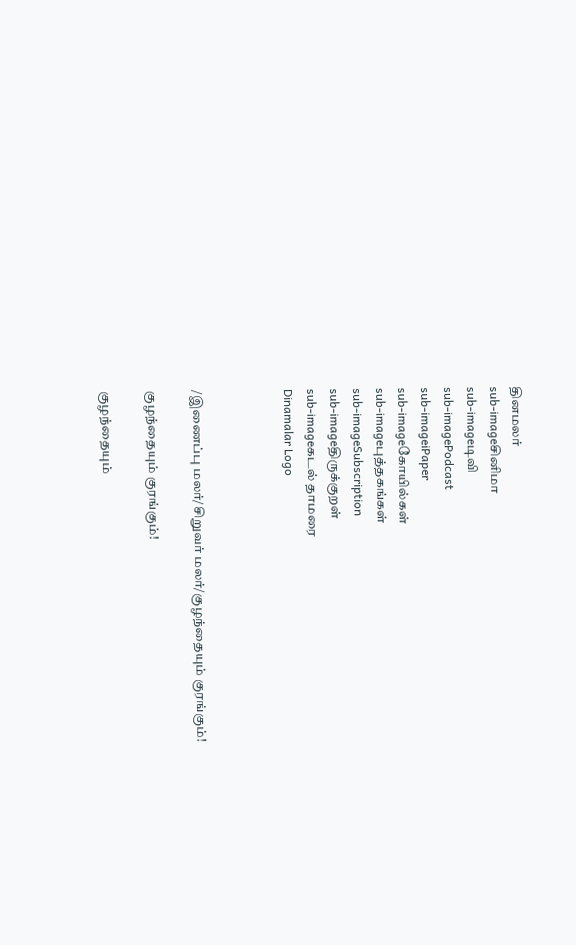தினமலர்
sub-imageசினிமா
sub-imageடிவி
sub-imagePodcast
sub-imageiPaper
sub-imageகோயில்கள்
sub-imageபுத்தகங்கள்
sub-imageSubscription
sub-imageதிருக்குறள்
sub-imageகடல் தாமரை
Dinamalar Logo



/இணைப்பு மலர்/சிறுவர் மலர்/குழந்தையும் குரங்கும்!

குழந்தையும் குரங்கும்!

குழந்தையும்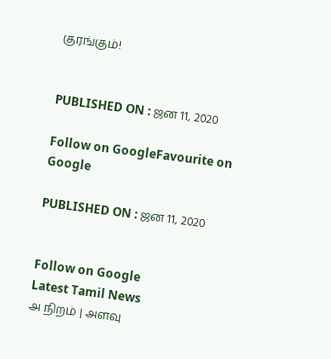குரங்கும்!


PUBLISHED ON : ஜன 11, 2020

Follow on GoogleFavourite on Google

PUBLISHED ON : ஜன 11, 2020


Follow on Google
Latest Tamil News
அ நிறம் | அளவு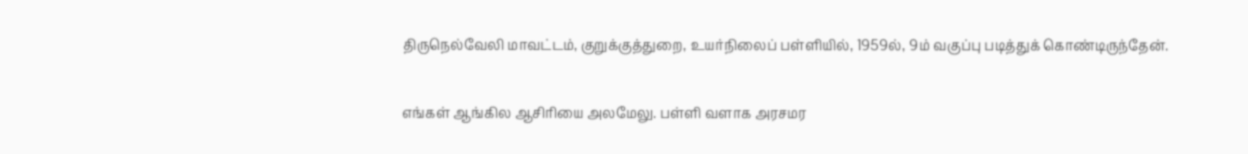திருநெல்வேலி மாவட்டம், குறுக்குத்துறை, உயர்நிலைப் பள்ளியில், 1959ல், 9ம் வகுப்பு படித்துக் கொண்டிருந்தேன்.

எங்கள் ஆங்கில ஆசிரியை அலமேலு. பள்ளி வளாக அரசமர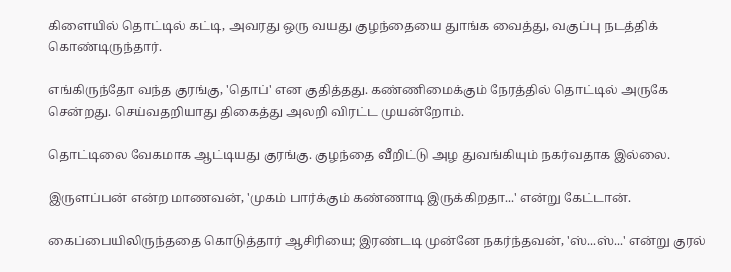கிளையில் தொட்டில் கட்டி, அவரது ஒரு வயது குழந்தையை துாங்க வைத்து, வகுப்பு நடத்திக் கொண்டிருந்தார்.

எங்கிருந்தோ வந்த குரங்கு, 'தொப்' என குதித்தது. கண்ணிமைக்கும் நேரத்தில் தொட்டில் அருகே சென்றது. செய்வதறியாது திகைத்து அலறி விரட்ட முயன்றோம்.

தொட்டிலை வேகமாக ஆட்டியது குரங்கு. குழந்தை வீறிட்டு அழ துவங்கியும் நகர்வதாக இல்லை.

இருளப்பன் என்ற மாணவன், 'முகம் பார்க்கும் கண்ணாடி இருக்கிறதா...' என்று கேட்டான்.

கைப்பையிலிருந்ததை கொடுத்தார் ஆசிரியை; இரண்டடி முன்னே நகர்ந்தவன், 'ஸ்...ஸ்...' என்று குரல்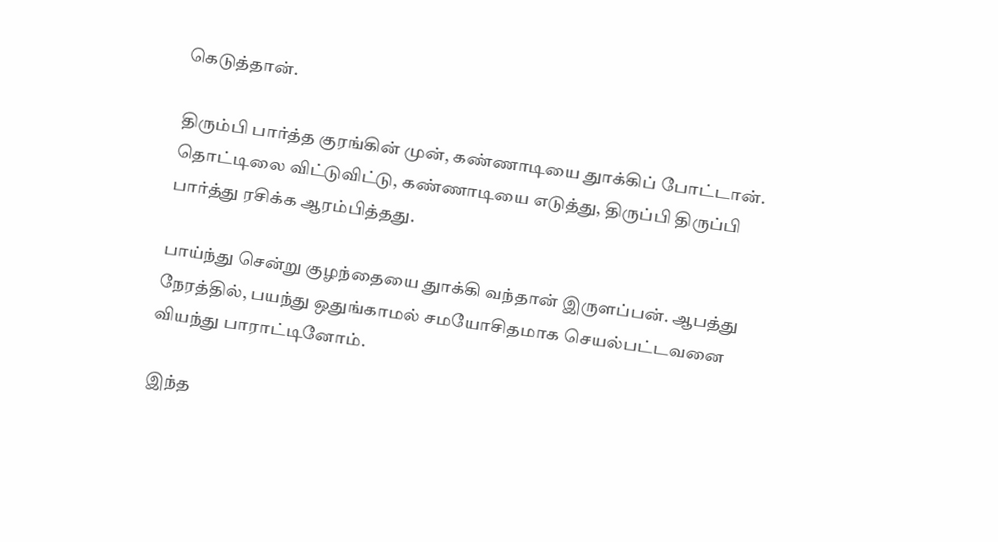கெடுத்தான்.

திரும்பி பார்த்த குரங்கின் முன், கண்ணாடியை துாக்கிப் போட்டான். தொட்டிலை விட்டுவிட்டு, கண்ணாடியை எடுத்து, திருப்பி திருப்பி பார்த்து ரசிக்க ஆரம்பித்தது.

பாய்ந்து சென்று குழந்தையை துாக்கி வந்தான் இருளப்பன். ஆபத்து நேரத்தில், பயந்து ஒதுங்காமல் சமயோசிதமாக செயல்பட்டவனை வியந்து பாராட்டினோம்.

இந்த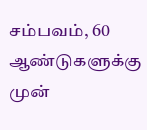சம்பவம், 60 ஆண்டுகளுக்கு முன்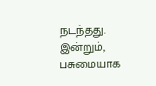நடந்தது. இன்றும், பசுமையாக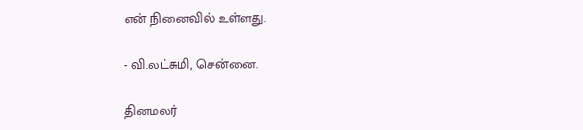என் நினைவில் உள்ளது.

- வி.லட்சுமி, சென்னை.

தினமலர்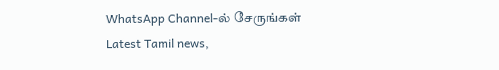WhatsApp Channel-ல் சேருங்கள்
Latest Tamil news,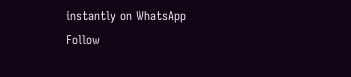instantly on WhatsApp
Follow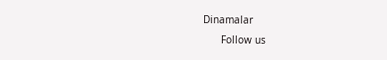Dinamalar
      Follow us